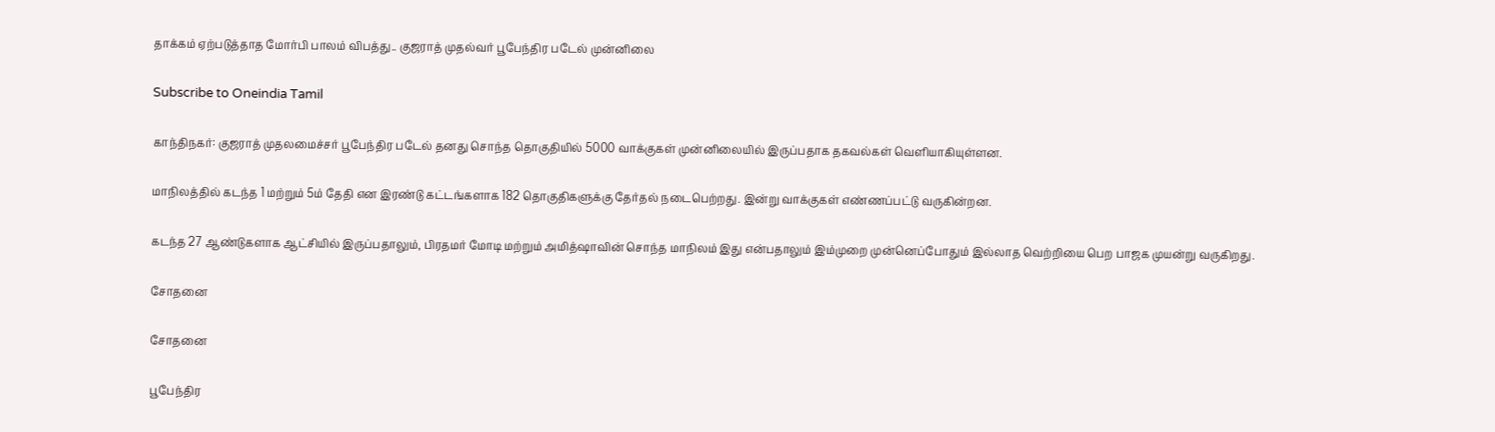தாக்கம் ஏற்படுத்தாத மோர்பி பாலம் விபத்து.. குஜராத் முதல்வர் பூபேந்திர படேல் முன்னிலை

Subscribe to Oneindia Tamil

காந்திநகர்: குஜராத் முதலமைச்சர் பூபேந்திர படேல் தனது சொந்த தொகுதியில் 5000 வாக்குகள் முன்னிலையில் இருப்பதாக தகவல்கள் வெளியாகியுள்ளன.

மாநிலத்தில் கடந்த 1 மற்றும் 5ம் தேதி என இரண்டு கட்டங்களாக 182 தொகுதிகளுக்கு தேர்தல் நடைபெற்றது. இன்று வாக்குகள் எண்ணப்பட்டு வருகின்றன.

கடந்த 27 ஆண்டுகளாக ஆட்சியில் இருப்பதாலும், பிரதமர் மோடி மற்றும் அமித்ஷாவின் சொந்த மாநிலம் இது என்பதாலும் இம்முறை முன்னெப்போதும் இல்லாத வெற்றியை பெற பாஜக முயன்று வருகிறது.

சோதனை

சோதனை

பூபேந்திர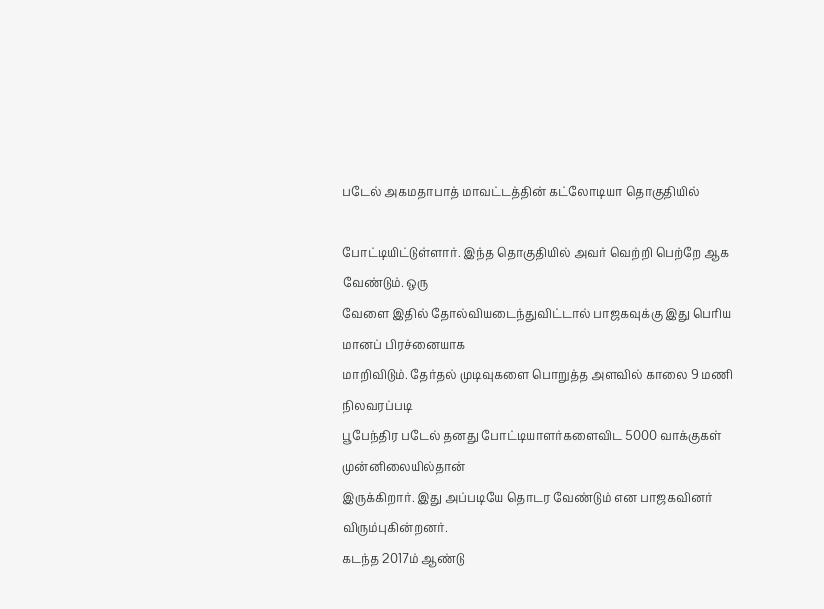படேல் அகமதாபாத் மாவட்டத்தின் கட்லோடியா தொகுதியில்

போட்டியிட்டுள்ளார். இந்த தொகுதியில் அவர் வெற்றி பெற்றே ஆக வேண்டும். ஒரு
வேளை இதில் தோல்வியடைந்துவிட்டால் பாஜகவுக்கு இது பெரிய மானப் பிரச்னையாக
மாறிவிடும். தேர்தல் முடிவுகளை பொறுத்த அளவில் காலை 9 மணி நிலவரப்படி
பூபேந்திர படேல் தனது போட்டியாளர்களைவிட 5000 வாக்குகள் முன்னிலையில்தான்
இருக்கிறார். இது அப்படியே தொடர வேண்டும் என பாஜகவினர் விரும்புகின்றனர்.
கடந்த 2017ம் ஆண்டு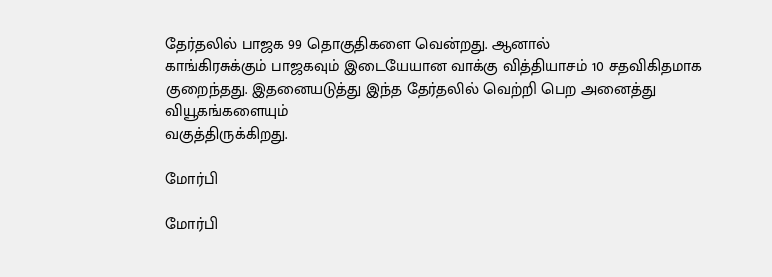தேர்தலில் பாஜக 99 தொகுதிகளை வென்றது. ஆனால்
காங்கிரசுக்கும் பாஜகவும் இடையேயான வாக்கு வித்தியாசம் 10 சதவிகிதமாக
குறைந்தது. இதனையடுத்து இந்த தேர்தலில் வெற்றி பெற அனைத்து வியூகங்களையும்
வகுத்திருக்கிறது.

மோர்பி

மோர்பி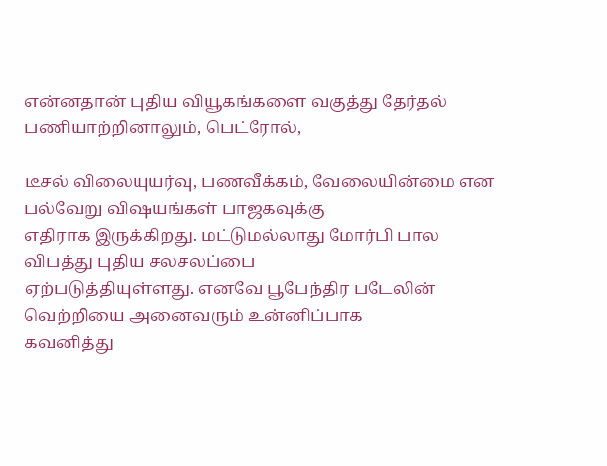என்னதான் புதிய வியூகங்களை வகுத்து தேர்தல் பணியாற்றினாலும், பெட்ரோல்,

டீசல் விலையுயர்வு, பணவீக்கம், வேலையின்மை என பல்வேறு விஷயங்கள் பாஜகவுக்கு
எதிராக இருக்கிறது. மட்டுமல்லாது மோர்பி பால விபத்து புதிய சலசலப்பை
ஏற்படுத்தியுள்ளது. எனவே பூபேந்திர படேலின் வெற்றியை அனைவரும் உன்னிப்பாக
கவனித்து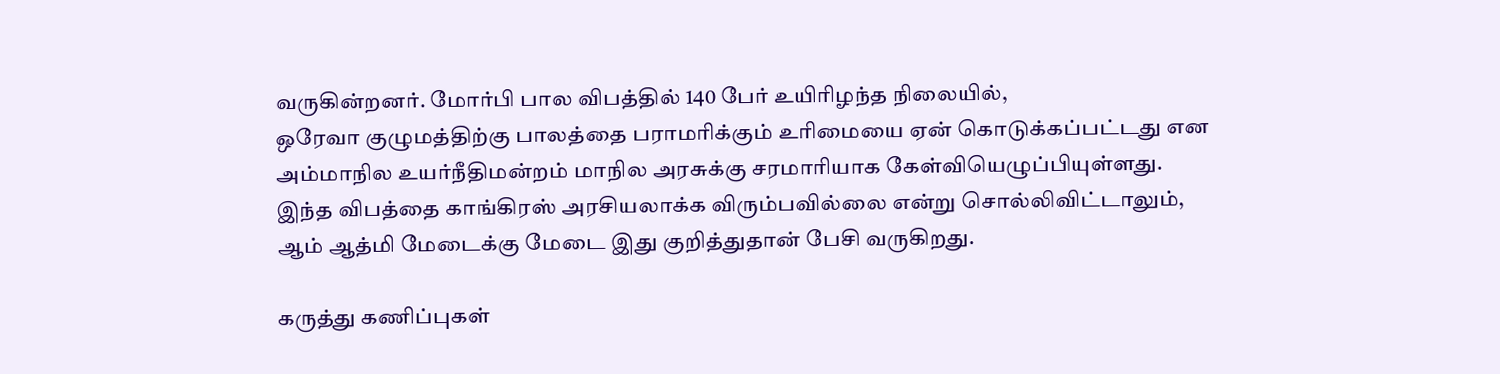வருகின்றனர். மோர்பி பால விபத்தில் 140 பேர் உயிரிழந்த நிலையில்,
ஒரேவா குழுமத்திற்கு பாலத்தை பராமரிக்கும் உரிமையை ஏன் கொடுக்கப்பட்டது என
அம்மாநில உயர்நீதிமன்றம் மாநில அரசுக்கு சரமாரியாக கேள்வியெழுப்பியுள்ளது.
இந்த விபத்தை காங்கிரஸ் அரசியலாக்க விரும்பவில்லை என்று சொல்லிவிட்டாலும்,
ஆம் ஆத்மி மேடைக்கு மேடை இது குறித்துதான் பேசி வருகிறது.

கருத்து கணிப்புகள்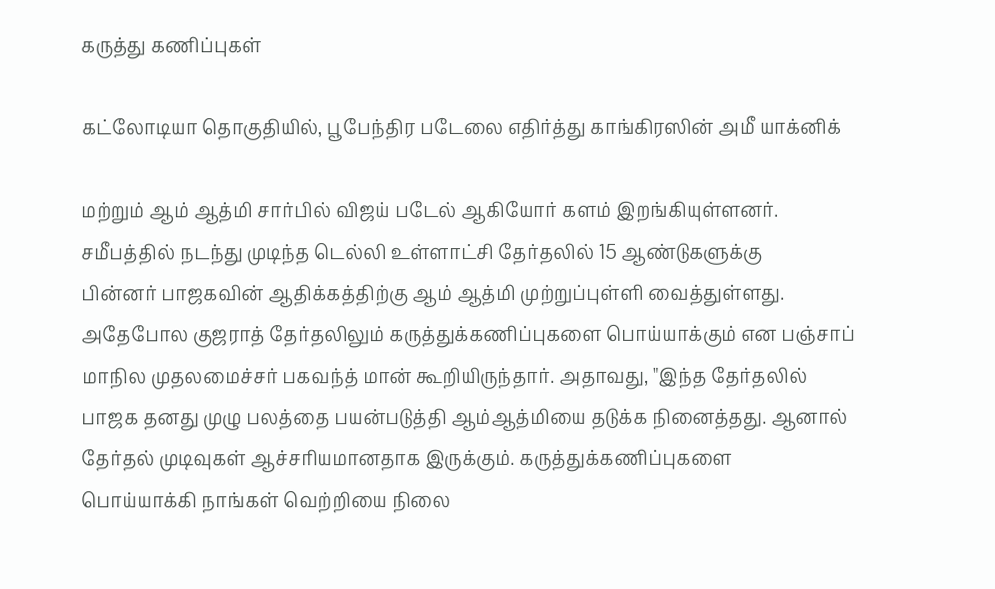கருத்து கணிப்புகள்

கட்லோடியா தொகுதியில், பூபேந்திர படேலை எதிர்த்து காங்கிரஸின் அமீ யாக்னிக்

மற்றும் ஆம் ஆத்மி சார்பில் விஜய் படேல் ஆகியோர் களம் இறங்கியுள்ளனர்.
சமீபத்தில் நடந்து முடிந்த டெல்லி உள்ளாட்சி தேர்தலில் 15 ஆண்டுகளுக்கு
பின்னர் பாஜகவின் ஆதிக்கத்திற்கு ஆம் ஆத்மி முற்றுப்புள்ளி வைத்துள்ளது.
அதேபோல குஜராத் தேர்தலிலும் கருத்துக்கணிப்புகளை பொய்யாக்கும் என பஞ்சாப்
மாநில முதலமைச்சர் பகவந்த் மான் கூறியிருந்தார். அதாவது, "இந்த தேர்தலில்
பாஜக தனது முழு பலத்தை பயன்படுத்தி ஆம்ஆத்மியை தடுக்க நினைத்தது. ஆனால்
தேர்தல் முடிவுகள் ஆச்சரியமானதாக இருக்கும். கருத்துக்கணிப்புகளை
பொய்யாக்கி நாங்கள் வெற்றியை நிலை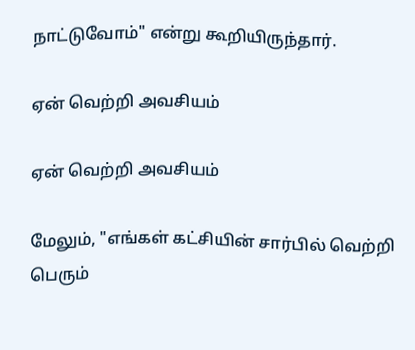நாட்டுவோம்" என்று கூறியிருந்தார்.

ஏன் வெற்றி அவசியம்

ஏன் வெற்றி அவசியம்

மேலும், "எங்கள் கட்சியின் சார்பில் வெற்றி பெரும்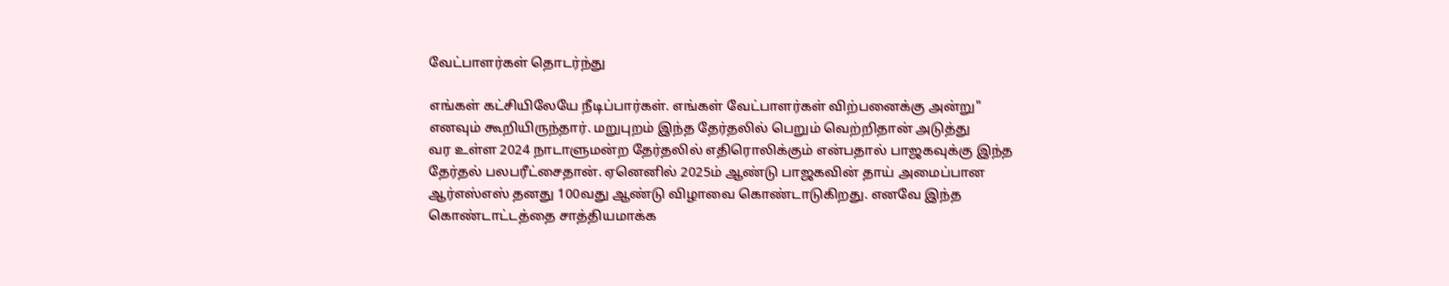வேட்பாளர்கள் தொடர்ந்து

எங்கள் கட்சியிலேயே நீடிப்பார்கள். எங்கள் வேட்பாளர்கள் விற்பனைக்கு அன்று"
எனவும் கூறியிருந்தார். மறுபுறம் இந்த தேர்தலில் பெறும் வெற்றிதான் அடுத்து
வர உள்ள 2024 நாடாளுமன்ற தேர்தலில் எதிரொலிக்கும் என்பதால் பாஜகவுக்கு இந்த
தேர்தல் பலபரீட்சைதான். ஏனெனில் 2025ம் ஆண்டு பாஜகவின் தாய் அமைப்பான
ஆர்எஸ்எஸ் தனது 100வது ஆண்டு விழாவை கொண்டாடுகிறது. எனவே இந்த
கொண்டாட்டத்தை சாத்தியமாக்க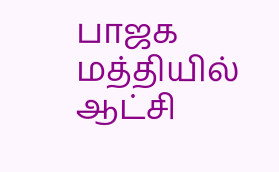பாஜக மத்தியில் ஆட்சி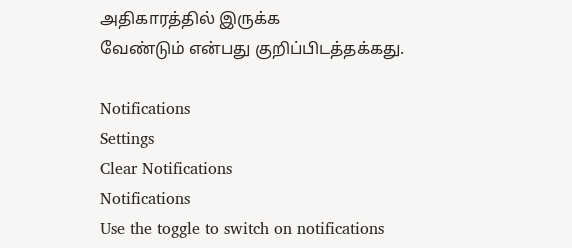அதிகாரத்தில் இருக்க
வேண்டும் என்பது குறிப்பிடத்தக்கது.

Notifications
Settings
Clear Notifications
Notifications
Use the toggle to switch on notifications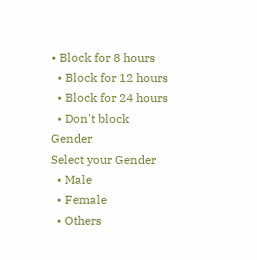• Block for 8 hours
  • Block for 12 hours
  • Block for 24 hours
  • Don't block
Gender
Select your Gender
  • Male
  • Female
  • Others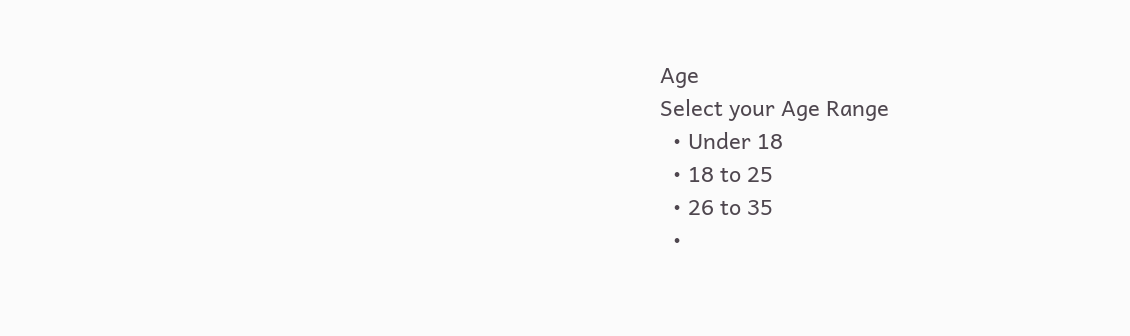Age
Select your Age Range
  • Under 18
  • 18 to 25
  • 26 to 35
  •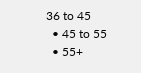36 to 45
  • 45 to 55
  • 55+